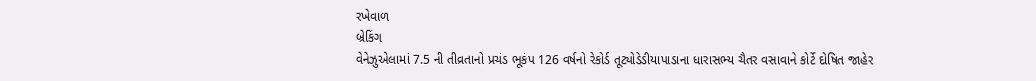રખેવાળ
બ્રેકિંગ
વેનેઝુએલામાં 7.5 ની તીવ્રતાનો પ્રચંડ ભૂકંપ 126 વર્ષનો રેકોર્ડ તૂટ્યોડેડીયાપાડાના ધારાસભ્ય ચૈતર વસાવાને કોર્ટે દોષિત જાહેર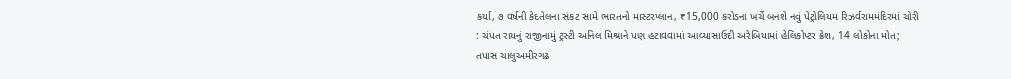કર્યા, ૭ વર્ષની કેદતેલના સંકટ સામે ભારતનો માસ્ટરપ્લાન, ₹15,000 કરોડના ખર્ચે બનશે નવું પેટ્રોલિયમ રિઝર્વરામમંદિરમાં ચોરી : ચંપત રાયનું રાજીનામું ટ્રસ્ટી અનિલ મિશ્રાને પણ હટાવવામાં આવ્યાસાઉદી અરેબિયામાં હેલિકોપ્ટર ક્રેશ, 14 લોકોના મોત; તપાસ ચાલુઅમીરગઢ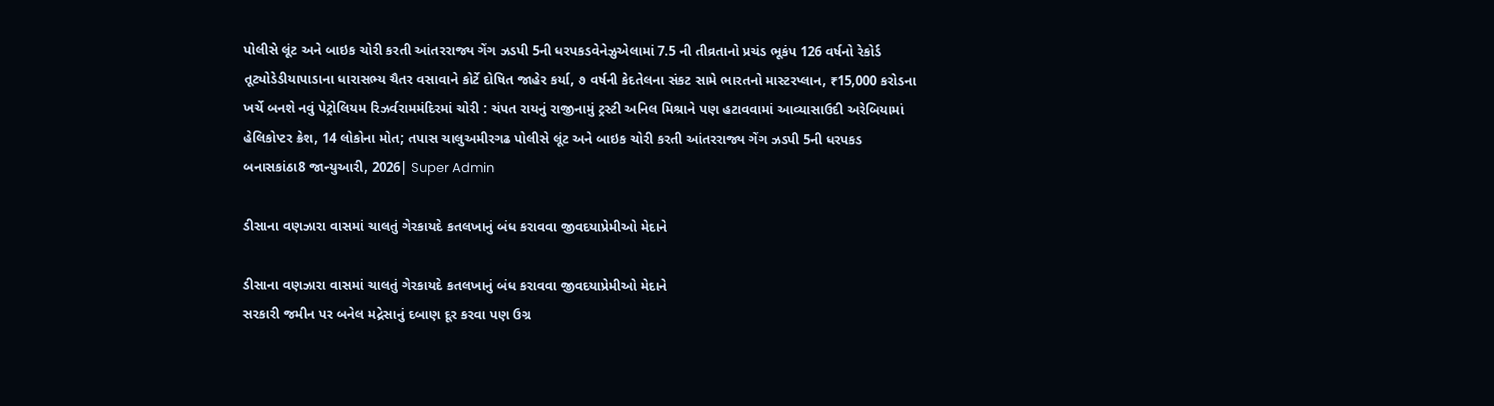પોલીસે લૂંટ અને બાઇક ચોરી કરતી આંતરરાજ્ય ગેંગ ઝડપી 5ની ધરપકડવેનેઝુએલામાં 7.5 ની તીવ્રતાનો પ્રચંડ ભૂકંપ 126 વર્ષનો રેકોર્ડ તૂટ્યોડેડીયાપાડાના ધારાસભ્ય ચૈતર વસાવાને કોર્ટે દોષિત જાહેર કર્યા, ૭ વર્ષની કેદતેલના સંકટ સામે ભારતનો માસ્ટરપ્લાન, ₹15,000 કરોડના ખર્ચે બનશે નવું પેટ્રોલિયમ રિઝર્વરામમંદિરમાં ચોરી : ચંપત રાયનું રાજીનામું ટ્રસ્ટી અનિલ મિશ્રાને પણ હટાવવામાં આવ્યાસાઉદી અરેબિયામાં હેલિકોપ્ટર ક્રેશ, 14 લોકોના મોત; તપાસ ચાલુઅમીરગઢ પોલીસે લૂંટ અને બાઇક ચોરી કરતી આંતરરાજ્ય ગેંગ ઝડપી 5ની ધરપકડ
બનાસકાંઠા8 જાન્યુઆરી, 2026| Super Admin

ડીસાના વણઝારા વાસમાં ચાલતું ગેરકાયદે કતલખાનું બંધ કરાવવા જીવદયાપ્રેમીઓ મેદાને

ડીસાના વણઝારા વાસમાં ચાલતું ગેરકાયદે કતલખાનું બંધ કરાવવા જીવદયાપ્રેમીઓ મેદાને
સરકારી જમીન પર બનેલ મદ્રેસાનું દબાણ દૂર કરવા પણ ઉગ્ર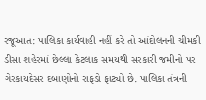રજૂઆત: પાલિકા કાર્યવાહી નહીં કરે તો આંદોલનની ચીમકી ડીસા શહેરમાં છેલ્લા કેટલાક સમયથી સરકારી જમીનો પર ગેરકાયદેસર દબાણોનો રાફડો ફાટ્યો છે. પાલિકા તંત્રની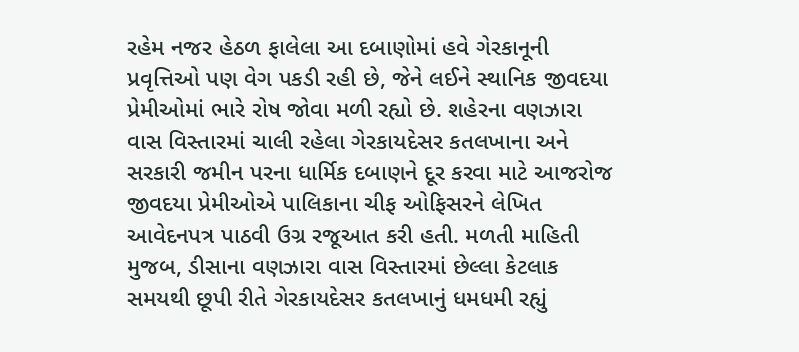રહેમ નજર હેઠળ ફાલેલા આ દબાણોમાં હવે ગેરકાનૂની પ્રવૃત્તિઓ પણ વેગ પકડી રહી છે, જેને લઈને સ્થાનિક જીવદયા પ્રેમીઓમાં ભારે રોષ જોવા મળી રહ્યો છે. શહેરના વણઝારા વાસ વિસ્તારમાં ચાલી રહેલા ગેરકાયદેસર કતલખાના અને સરકારી જમીન પરના ધાર્મિક દબાણને દૂર કરવા માટે આજરોજ જીવદયા પ્રેમીઓએ પાલિકાના ચીફ ઓફિસરને લેખિત આવેદનપત્ર પાઠવી ઉગ્ર રજૂઆત કરી હતી. મળતી માહિતી મુજબ, ડીસાના વણઝારા વાસ વિસ્તારમાં છેલ્લા કેટલાક સમયથી છૂપી રીતે ગેરકાયદેસર કતલખાનું ધમધમી રહ્યું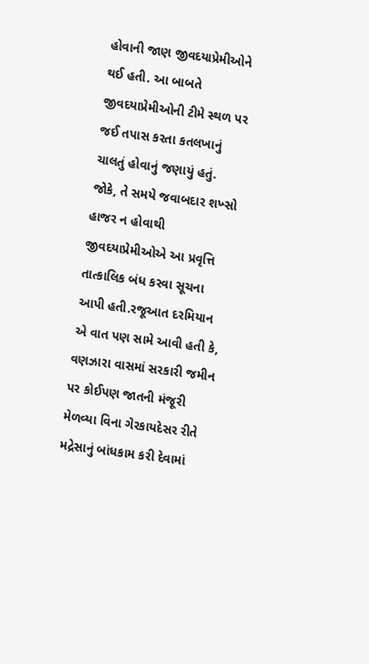હોવાની જાણ જીવદયાપ્રેમીઓને થઈ હતી. આ બાબતે જીવદયાપ્રેમીઓની ટીમે સ્થળ પર જઈ તપાસ કરતા કતલખાનું ચાલતું હોવાનું જણાયું હતું. જોકે, તે સમયે જવાબદાર શખ્સો હાજર ન હોવાથી જીવદયાપ્રેમીઓએ આ પ્રવૃત્તિ તાત્કાલિક બંધ કરવા સૂચના આપી હતી.રજૂઆત દરમિયાન એ વાત પણ સામે આવી હતી કે, વણઝારા વાસમાં સરકારી જમીન પર કોઈપણ જાતની મંજૂરી મેળવ્યા વિના ગેરકાયદેસર રીતે મદ્રેસાનું બાંધકામ કરી દેવામાં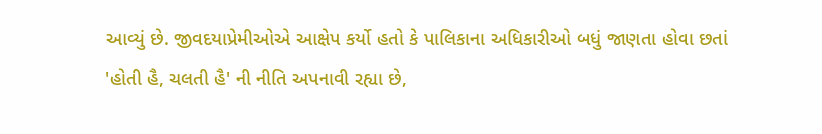આવ્યું છે. જીવદયાપ્રેમીઓએ આક્ષેપ કર્યો હતો કે પાલિકાના અધિકારીઓ બધું જાણતા હોવા છતાં 'હોતી હૈ, ચલતી હૈ' ની નીતિ અપનાવી રહ્યા છે,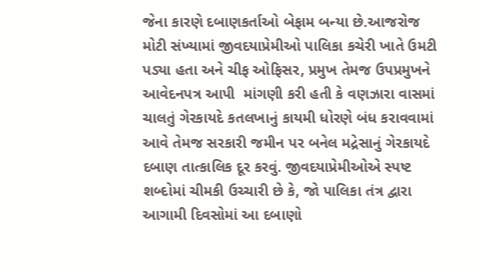જેના કારણે દબાણકર્તાઓ બેફામ બન્યા છે.આજરોજ મોટી સંખ્યામાં જીવદયાપ્રેમીઓ પાલિકા કચેરી ખાતે ઉમટી પડ્યા હતા અને ચીફ ઓફિસર, પ્રમુખ તેમજ ઉપપ્રમુખને આવેદનપત્ર આપી  માંગણી કરી હતી કે વણઝારા વાસમાં ચાલતું ગેરકાયદે કતલખાનું કાયમી ધોરણે બંધ કરાવવામાં આવે તેમજ સરકારી જમીન પર બનેલ મદ્રેસાનું ગેરકાયદે દબાણ તાત્કાલિક દૂર કરવું. જીવદયાપ્રેમીઓએ સ્પષ્ટ શબ્દોમાં ચીમકી ઉચ્ચારી છે કે, જો પાલિકા તંત્ર દ્વારા આગામી દિવસોમાં આ દબાણો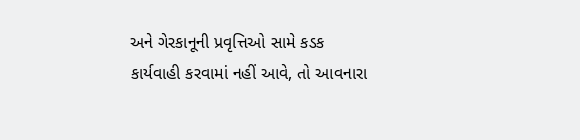અને ગેરકાનૂની પ્રવૃત્તિઓ સામે કડક કાર્યવાહી કરવામાં નહીં આવે, તો આવનારા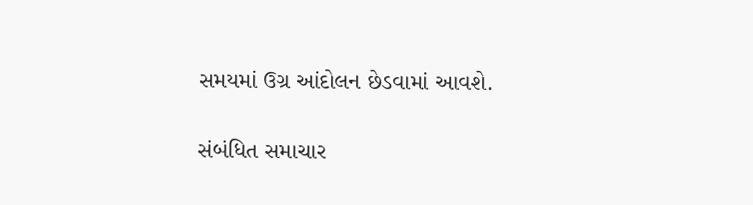સમયમાં ઉગ્ર આંદોલન છેડવામાં આવશે.

સંબંધિત સમાચાર